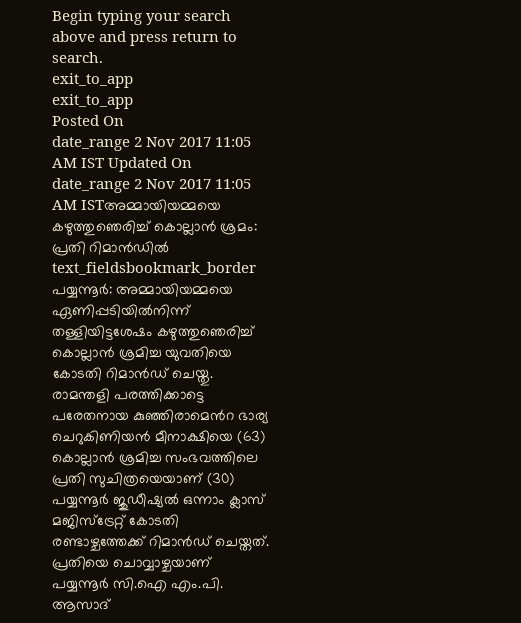Begin typing your search above and press return to search.
exit_to_app
exit_to_app
Posted On
date_range 2 Nov 2017 11:05 AM IST Updated On
date_range 2 Nov 2017 11:05 AM ISTഅമ്മായിയമ്മയെ കഴുത്തുഞെരിച്ച് കൊല്ലാൻ ശ്രമം: പ്രതി റിമാൻഡിൽ
text_fieldsbookmark_border
പയ്യന്നൂർ: അമ്മായിയമ്മയെ ഏണിപ്പടിയിൽനിന്ന് തള്ളിയിട്ടശേഷം കഴുത്തുഞെരിച്ച് കൊല്ലാൻ ശ്രമിച്ച യുവതിയെ കോടതി റിമാൻഡ് ചെയ്തു. രാമന്തളി പരത്തിക്കാട്ടെ പരേതനായ കുഞ്ഞിരാമെൻറ ഭാര്യ ചെറുകിണിയൻ മീനാക്ഷിയെ (63) കൊല്ലാൻ ശ്രമിച്ച സംഭവത്തിലെ പ്രതി സുചിത്രയെയാണ് (30) പയ്യന്നൂർ ജുഡീഷ്യൽ ഒന്നാം ക്ലാസ് മജിസ്ട്രേറ്റ് കോടതി രണ്ടാഴ്ചത്തേക്ക് റിമാൻഡ് ചെയ്തത്. പ്രതിയെ ചൊവ്വാഴ്ചയാണ് പയ്യന്നൂർ സി.ഐ എം.പി. ആസാദ്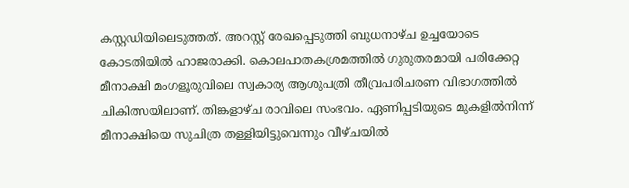കസ്റ്റഡിയിലെടുത്തത്. അറസ്റ്റ് രേഖപ്പെടുത്തി ബുധനാഴ്ച ഉച്ചയോടെ കോടതിയിൽ ഹാജരാക്കി. കൊലപാതകശ്രമത്തിൽ ഗുരുതരമായി പരിക്കേറ്റ മീനാക്ഷി മംഗളൂരുവിലെ സ്വകാര്യ ആശുപത്രി തീവ്രപരിചരണ വിഭാഗത്തിൽ ചികിത്സയിലാണ്. തിങ്കളാഴ്ച രാവിലെ സംഭവം. ഏണിപ്പടിയുടെ മുകളിൽനിന്ന് മീനാക്ഷിയെ സുചിത്ര തള്ളിയിട്ടുവെന്നും വീഴ്ചയിൽ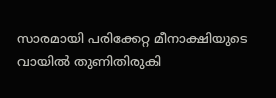സാരമായി പരിക്കേറ്റ മീനാക്ഷിയുടെ വായിൽ തുണിതിരുകി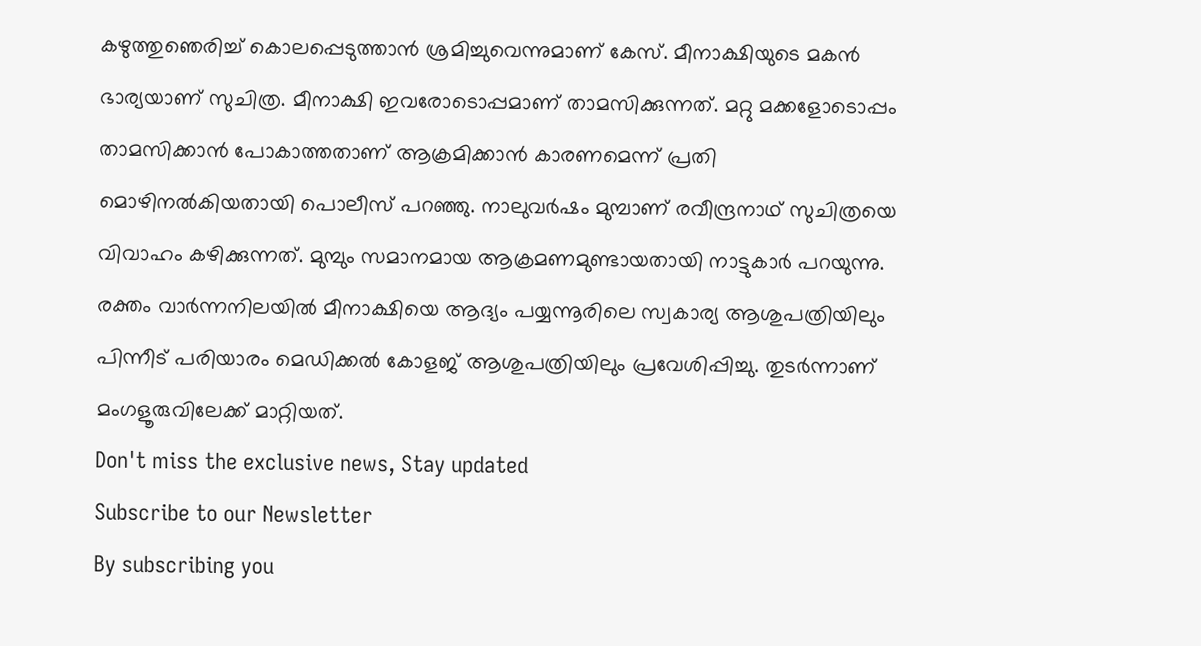കഴുത്തുഞെരിച്ച് കൊലപ്പെടുത്താൻ ശ്രമിച്ചുവെന്നുമാണ് കേസ്. മീനാക്ഷിയുടെ മകൻ ഭാര്യയാണ് സുചിത്ര. മീനാക്ഷി ഇവരോടൊപ്പമാണ് താമസിക്കുന്നത്. മറ്റു മക്കളോടൊപ്പം താമസിക്കാൻ പോകാത്തതാണ് ആക്രമിക്കാൻ കാരണമെന്ന് പ്രതി മൊഴിനൽകിയതായി പൊലീസ് പറഞ്ഞു. നാലുവർഷം മുമ്പാണ് രവീന്ദ്രനാഥ് സുചിത്രയെ വിവാഹം കഴിക്കുന്നത്. മുമ്പും സമാനമായ ആക്രമണമുണ്ടായതായി നാട്ടുകാർ പറയുന്നു. രക്തം വാർന്നനിലയിൽ മീനാക്ഷിയെ ആദ്യം പയ്യന്നൂരിലെ സ്വകാര്യ ആശുപത്രിയിലും പിന്നീട് പരിയാരം മെഡിക്കൽ കോളജ് ആശുപത്രിയിലും പ്രവേശിപ്പിച്ചു. തുടർന്നാണ് മംഗളൂരുവിലേക്ക് മാറ്റിയത്.
Don't miss the exclusive news, Stay updated
Subscribe to our Newsletter
By subscribing you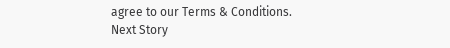agree to our Terms & Conditions.
Next Story